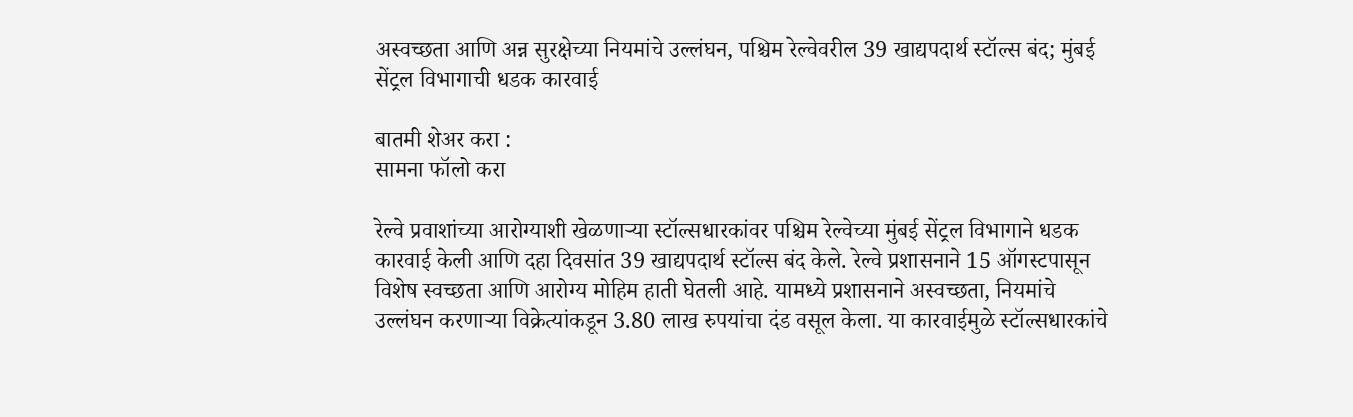अस्वच्छता आणि अन्न सुरक्षेच्या नियमांचे उल्लंघन, पश्चिम रेल्वेवरील 39 खाद्यपदार्थ स्टॉल्स बंद; मुंबई सेंट्रल विभागाची धडक कारवाई

बातमी शेअर करा :
सामना फॉलो करा

रेल्वे प्रवाशांच्या आरोग्याशी खेळणाऱ्या स्टॉल्सधारकांवर पश्चिम रेल्वेच्या मुंबई सेंट्रल विभागाने धडक कारवाई केली आणि दहा दिवसांत 39 खाद्यपदार्थ स्टॉल्स बंद केले. रेल्वे प्रशासनाने 15 ऑगस्टपासून विशेष स्वच्छता आणि आरोग्य मोहिम हाती घेतली आहे. यामध्ये प्रशासनाने अस्वच्छता, नियमांचे उल्लंघन करणाऱ्या विक्रेत्यांकडून 3.80 लाख रुपयांचा दंड वसूल केला. या कारवाईमुळे स्टॉल्सधारकांचे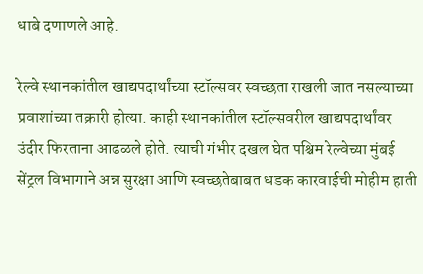धाबे दणाणले आहे.

रेल्वे स्थानकांतील खाद्यपदार्थांच्या स्टॉल्सवर स्वच्छता राखली जात नसल्याच्या प्रवाशांच्या तक्रारी होत्या. काही स्थानकांतील स्टॉल्सवरील खाद्यपदार्थांवर उंदीर फिरताना आढळले होते. त्याची गंभीर दखल घेत पश्चिम रेल्वेच्या मुंबई सेंट्रल विभागाने अन्न सुरक्षा आणि स्वच्छतेबाबत धडक कारवाईची मोहीम हाती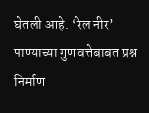घेतली आहे. ‘रेल नीर’ पाण्याच्या गुणवत्तेबाबत प्रश्न निर्माण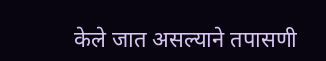केले जात असल्याने तपासणी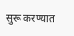सुरू करण्यात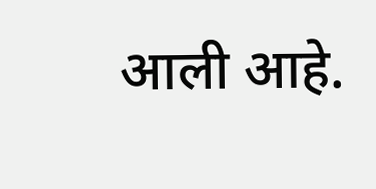आली आहे.